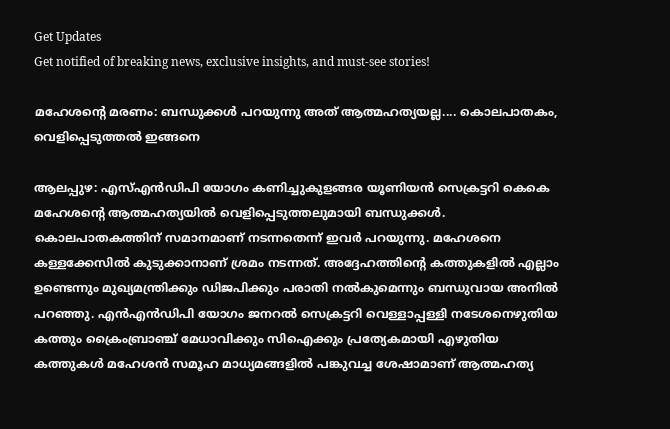Get Updates
Get notified of breaking news, exclusive insights, and must-see stories!

മഹേശന്റെ മരണം: ബന്ധുക്കള്‍ പറയുന്നു അത് ആത്മഹത്യയല്ല.... കൊലപാതകം, വെളിപ്പെടുത്തല്‍ ഇങ്ങനെ

ആലപ്പുഴ: എസ്എന്‍ഡിപി യോഗം കണിച്ചുകുളങ്ങര യൂണിയന്‍ സെക്രട്ടറി കെകെ മഹേശന്റെ ആത്മഹത്യയില്‍ വെളിപ്പെടുത്തലുമായി ബന്ധുക്കള്‍. കൊലപാതകത്തിന് സമാനമാണ് നടന്നതെന്ന് ഇവര്‍ പറയുന്നു. മഹേശനെ കള്ളക്കേസില്‍ കുടുക്കാനാണ് ശ്രമം നടന്നത്. അദ്ദേഹത്തിന്റെ കത്തുകളില്‍ എല്ലാം ഉണ്ടെന്നും മുഖ്യമന്ത്രിക്കും ഡിജപിക്കും പരാതി നല്‍കുമെന്നും ബന്ധുവായ അനില്‍ പറഞ്ഞു. എന്‍എന്‍ഡിപി യോഗം ജനറല്‍ സെക്രട്ടറി വെള്ളാപ്പള്ളി നടേശനെഴുതിയ കത്തും ക്രൈംബ്രാഞ്ച് മേധാവിക്കും സിഐക്കും പ്രത്യേകമായി എഴുതിയ കത്തുകള്‍ മഹേശന്‍ സമൂഹ മാധ്യമങ്ങളില്‍ പങ്കുവച്ച ശേഷാമാണ് ആത്മഹത്യ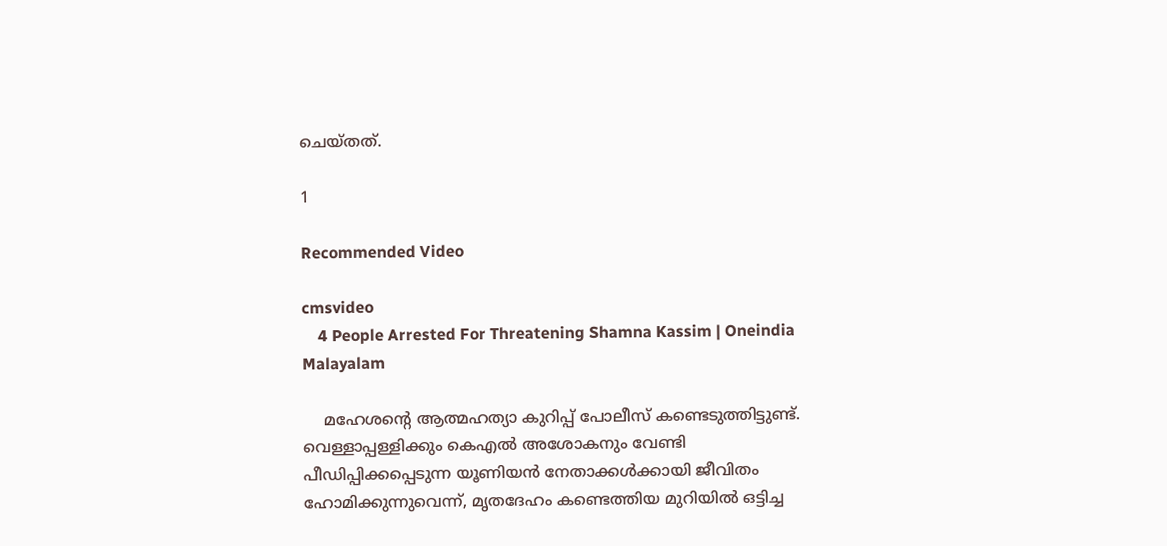ചെയ്തത്.

1

Recommended Video

cmsvideo
    4 People Arrested For Threatening Shamna Kassim | Oneindia Malayalam

    മഹേശന്റെ ആത്മഹത്യാ കുറിപ്പ് പോലീസ് കണ്ടെടുത്തിട്ടുണ്ട്. വെള്ളാപ്പള്ളിക്കും കെഎല്‍ അശോകനും വേണ്ടി പീഡിപ്പിക്കപ്പെടുന്ന യൂണിയന്‍ നേതാക്കള്‍ക്കായി ജീവിതം ഹോമിക്കുന്നുവെന്ന്, മൃതദേഹം കണ്ടെത്തിയ മുറിയില്‍ ഒട്ടിച്ച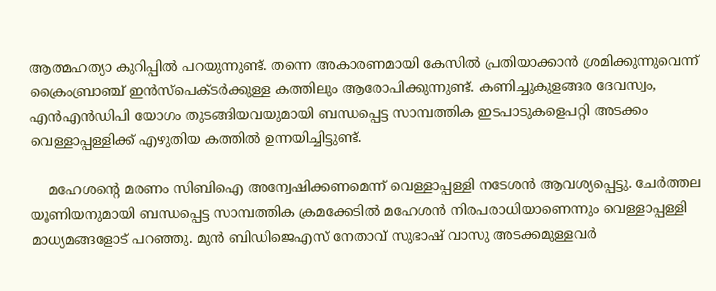ആത്മഹത്യാ കുറിപ്പില്‍ പറയുന്നുണ്ട്. തന്നെ അകാരണമായി കേസില്‍ പ്രതിയാക്കാന്‍ ശ്രമിക്കുന്നുവെന്ന് ക്രൈംബ്രാഞ്ച് ഇന്‍സ്‌പെക്ടര്‍ക്കുള്ള കത്തിലും ആരോപിക്കുന്നുണ്ട്. കണിച്ചുകുളങ്ങര ദേവസ്വം, എന്‍എന്‍ഡിപി യോഗം തുടങ്ങിയവയുമായി ബന്ധപ്പെട്ട സാമ്പത്തിക ഇടപാടുകളെപറ്റി അടക്കം വെള്ളാപ്പള്ളിക്ക് എഴുതിയ കത്തില്‍ ഉന്നയിച്ചിട്ടുണ്ട്.

    മഹേശന്റെ മരണം സിബിഐ അന്വേഷിക്കണമെന്ന് വെള്ളാപ്പള്ളി നടേശന്‍ ആവശ്യപ്പെട്ടു. ചേര്‍ത്തല യൂണിയനുമായി ബന്ധപ്പെട്ട സാമ്പത്തിക ക്രമക്കേടില്‍ മഹേശന്‍ നിരപരാധിയാണെന്നും വെള്ളാപ്പള്ളി മാധ്യമങ്ങളോട് പറഞ്ഞു. മുന്‍ ബിഡിജെഎസ് നേതാവ് സുഭാഷ് വാസു അടക്കമുള്ളവര്‍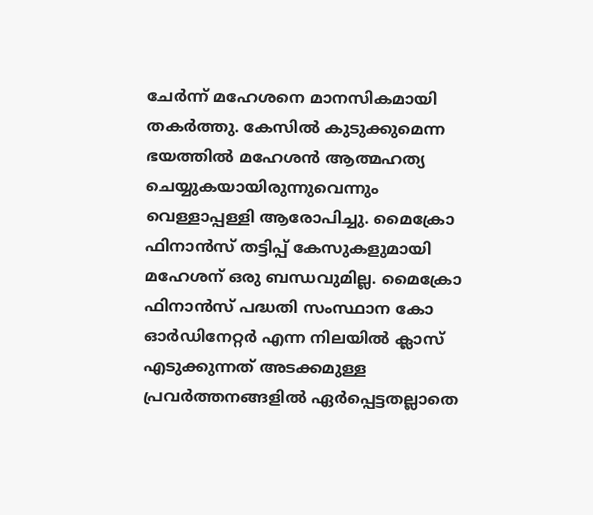ചേര്‍ന്ന് മഹേശനെ മാനസികമായി തകര്‍ത്തു. കേസില്‍ കുടുക്കുമെന്ന ഭയത്തില്‍ മഹേശന്‍ ആത്മഹത്യ ചെയ്യുകയായിരുന്നുവെന്നും വെള്ളാപ്പള്ളി ആരോപിച്ചു. മൈക്രോ ഫിനാന്‍സ് തട്ടിപ്പ് കേസുകളുമായി മഹേശന് ഒരു ബന്ധവുമില്ല. മൈക്രോ ഫിനാന്‍സ് പദ്ധതി സംസ്ഥാന കോ ഓര്‍ഡിനേറ്റര്‍ എന്ന നിലയില്‍ ക്ലാസ് എടുക്കുന്നത് അടക്കമുള്ള പ്രവര്‍ത്തനങ്ങളില്‍ ഏര്‍പ്പെട്ടതല്ലാതെ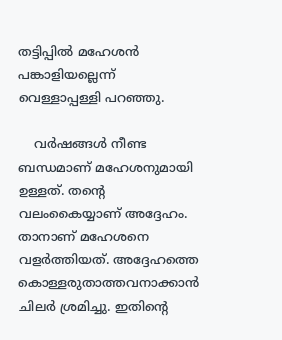തട്ടിപ്പില്‍ മഹേശന്‍ പങ്കാളിയല്ലെന്ന് വെള്ളാപ്പള്ളി പറഞ്ഞു.

    വര്‍ഷങ്ങള്‍ നീണ്ട ബന്ധമാണ് മഹേശനുമായി ഉള്ളത്. തന്റെ വലംകൈയ്യാണ് അദ്ദേഹം. താനാണ് മഹേശനെ വളര്‍ത്തിയത്. അദ്ദേഹത്തെ കൊള്ളരുതാത്തവനാക്കാന്‍ ചിലര്‍ ശ്രമിച്ചു. ഇതിന്റെ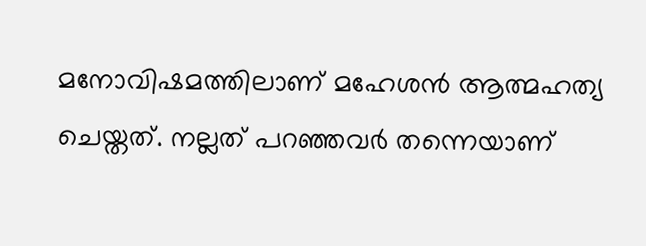മനോവിഷമത്തിലാണ് മഹേശന്‍ ആത്മഹത്യ ചെയ്തത്. നല്ലത് പറഞ്ഞവര്‍ തന്നെയാണ്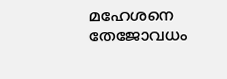മഹേശനെ തേജോവധം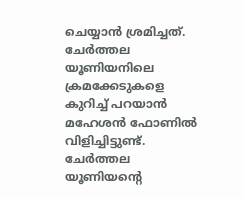ചെയ്യാന്‍ ശ്രമിച്ചത്. ചേര്‍ത്തല യൂണിയനിലെ ക്രമക്കേടുകളെ കുറിച്ച് പറയാന്‍ മഹേശന്‍ ഫോണില്‍ വിളിച്ചിട്ടുണ്ട്. ചേര്‍ത്തല യൂണിയന്റെ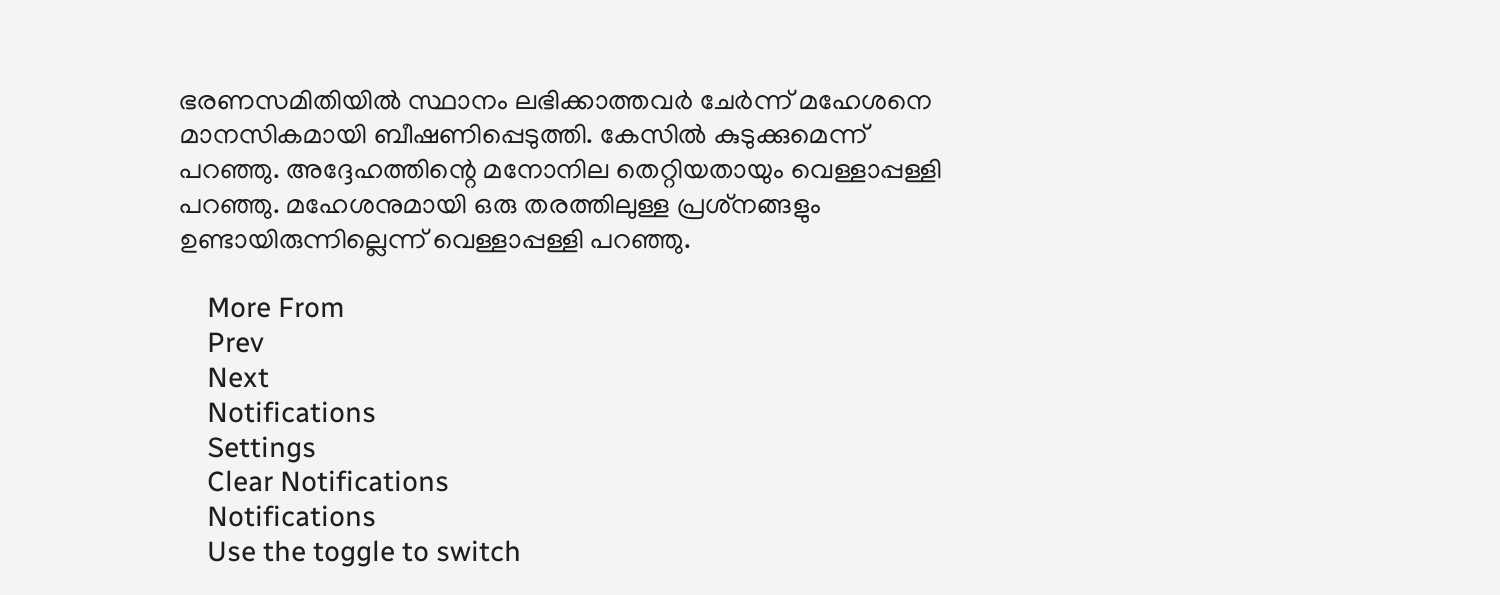ഭരണസമിതിയില്‍ സ്ഥാനം ലഭിക്കാത്തവര്‍ ചേര്‍ന്ന് മഹേശനെ മാനസികമായി ബീഷണിപ്പെടുത്തി. കേസില്‍ കുടുക്കുമെന്ന് പറഞ്ഞു. അദ്ദേഹത്തിന്റെ മനോനില തെറ്റിയതായും വെള്ളാപ്പള്ളി പറഞ്ഞു. മഹേശനുമായി ഒരു തരത്തിലുള്ള പ്രശ്‌നങ്ങളും ഉണ്ടായിരുന്നില്ലെന്ന് വെള്ളാപ്പള്ളി പറഞ്ഞു.

    More From
    Prev
    Next
    Notifications
    Settings
    Clear Notifications
    Notifications
    Use the toggle to switch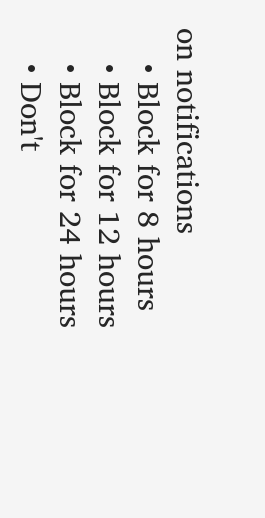on notifications
    • Block for 8 hours
    • Block for 12 hours
    • Block for 24 hours
    • Don't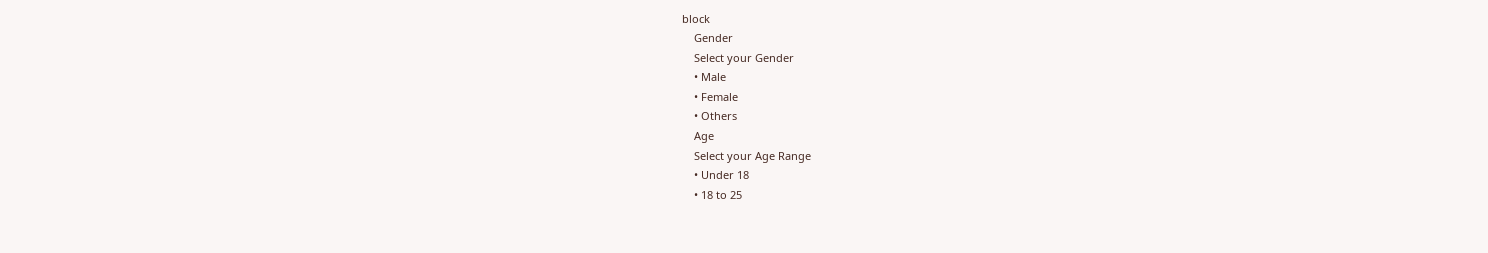block
    Gender
    Select your Gender
    • Male
    • Female
    • Others
    Age
    Select your Age Range
    • Under 18
    • 18 to 25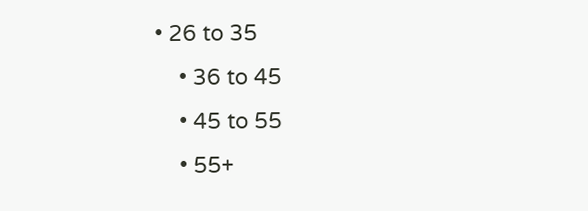• 26 to 35
    • 36 to 45
    • 45 to 55
    • 55+